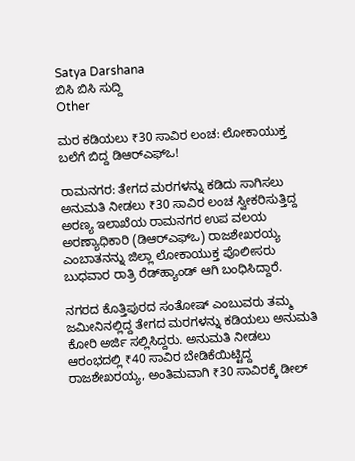Satya Darshana
ಬಿಸಿ ಬಿಸಿ ಸುದ್ದಿ
Other

ಮರ ಕಡಿಯಲು ₹30 ಸಾವಿರ ಲಂಚ: ಲೋಕಾಯುಕ್ತ ಬಲೆಗೆ ಬಿದ್ದ ಡಿಆರ್‌ಎಫ್‌ಒ!

ರಾಮನಗರ: ತೇಗದ ಮರಗಳನ್ನು ಕಡಿದು ಸಾಗಿಸಲು ಅನುಮತಿ ನೀಡಲು ₹30 ಸಾವಿರ ಲಂಚ ಸ್ವೀಕರಿಸುತ್ತಿದ್ದ ಅರಣ್ಯ ಇಲಾಖೆಯ ರಾಮನಗರ ಉಪ ವಲಯ ಅರಣ್ಯಾಧಿಕಾರಿ (ಡಿಆರ್‌ಎಫ್‌ಒ) ರಾಜಶೇಖರಯ್ಯ ಎಂಬಾತನನ್ನು ಜಿಲ್ಲಾ ಲೋಕಾಯುಕ್ತ ಪೊಲೀಸರು ಬುಧವಾರ ರಾತ್ರಿ ರೆಡ್‌ಹ್ಯಾಂಡ್‌ ಆಗಿ ಬಂಧಿಸಿದ್ದಾರೆ.

ನಗರದ ಕೊತ್ತಿಪುರದ ಸಂತೋಷ್ ಎಂಬುವರು ತಮ್ಮ ಜಮೀನಿನಲ್ಲಿದ್ದ ತೇಗದ ಮರಗಳನ್ನು ಕಡಿಯಲು ಅನುಮತಿ ಕೋರಿ ಅರ್ಜಿ ಸಲ್ಲಿಸಿದ್ದರು. ಅನುಮತಿ ನೀಡಲು ಆರಂಭದಲ್ಲಿ ₹40 ಸಾವಿರ ಬೇಡಿಕೆಯಿಟ್ಟಿದ್ದ ರಾಜಶೇಖರಯ್ಯ, ಅಂತಿಮವಾಗಿ ₹30 ಸಾವಿರಕ್ಕೆ ಡೀಲ್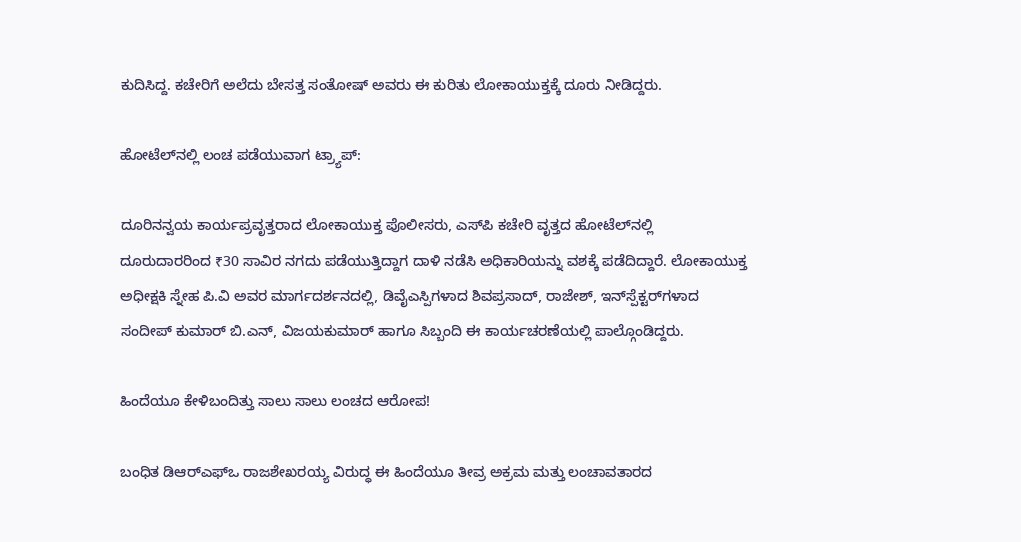ಕುದಿಸಿದ್ದ. ಕಚೇರಿಗೆ ಅಲೆದು ಬೇಸತ್ತ ಸಂತೋಷ್ ಅವರು ಈ ಕುರಿತು ಲೋಕಾಯುಕ್ತಕ್ಕೆ ದೂರು ನೀಡಿದ್ದರು.

ಹೋಟೆಲ್‌ನಲ್ಲಿ ಲಂಚ ಪಡೆಯುವಾಗ ಟ್ರ್ಯಾಪ್:

ದೂರಿನನ್ವಯ ಕಾರ್ಯಪ್ರವೃತ್ತರಾದ ಲೋಕಾಯುಕ್ತ ಪೊಲೀಸರು, ಎಸ್‌ಪಿ ಕಚೇರಿ ವೃತ್ತದ ಹೋಟೆಲ್‌ನಲ್ಲಿ ದೂರುದಾರರಿಂದ ₹30 ಸಾವಿರ ನಗದು ಪಡೆಯುತ್ತಿದ್ದಾಗ ದಾಳಿ ನಡೆಸಿ ಅಧಿಕಾರಿಯನ್ನು ವಶಕ್ಕೆ ಪಡೆದಿದ್ದಾರೆ. ಲೋಕಾಯುಕ್ತ ಅಧೀಕ್ಷಕಿ ಸ್ನೇಹ ಪಿ.ವಿ ಅವರ ಮಾರ್ಗದರ್ಶನದಲ್ಲಿ, ಡಿವೈಎಸ್ಪಿಗಳಾದ ಶಿವಪ್ರಸಾದ್, ರಾಜೇಶ್, ಇನ್‌ಸ್ಪೆಕ್ಟರ್‌ಗಳಾದ ಸಂದೀಪ್ ಕುಮಾರ್ ಬಿ.ಎನ್, ವಿಜಯಕುಮಾರ್ ಹಾಗೂ ಸಿಬ್ಬಂದಿ ಈ ಕಾರ್ಯಚರಣೆಯಲ್ಲಿ ಪಾಲ್ಗೊಂಡಿದ್ದರು.

ಹಿಂದೆಯೂ ಕೇಳಿಬಂದಿತ್ತು ಸಾಲು ಸಾಲು ಲಂಚದ ಆರೋಪ!

ಬಂಧಿತ ಡಿಆರ್‌ಎಫ್‌ಒ ರಾಜಶೇಖರಯ್ಯ ವಿರುದ್ಧ ಈ ಹಿಂದೆಯೂ ತೀವ್ರ ಅಕ್ರಮ ಮತ್ತು ಲಂಚಾವತಾರದ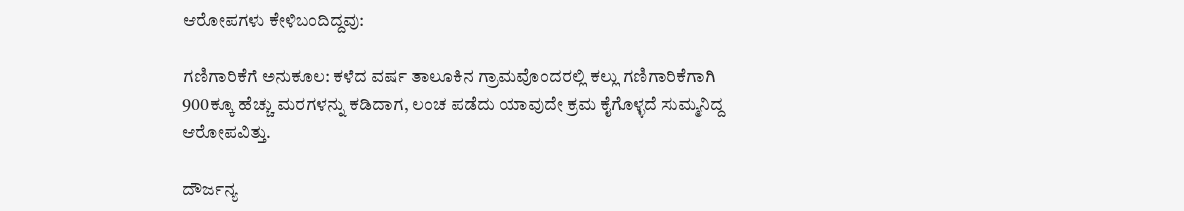ಆರೋಪಗಳು ಕೇಳಿಬಂದಿದ್ದವು:

ಗಣಿಗಾರಿಕೆಗೆ ಅನುಕೂಲ: ಕಳೆದ ವರ್ಷ ತಾಲೂಕಿನ ಗ್ರಾಮವೊಂದರಲ್ಲಿ ಕಲ್ಲು ಗಣಿಗಾರಿಕೆಗಾಗಿ 900ಕ್ಕೂ ಹೆಚ್ಚು ಮರಗಳನ್ನು ಕಡಿದಾಗ, ಲಂಚ ಪಡೆದು ಯಾವುದೇ ಕ್ರಮ ಕೈಗೊಳ್ಳದೆ ಸುಮ್ಮನಿದ್ದ ಆರೋಪವಿತ್ತು.

ದೌರ್ಜನ್ಯ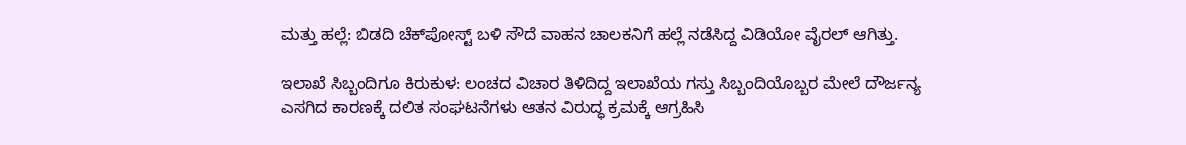ಮತ್ತು ಹಲ್ಲೆ: ಬಿಡದಿ ಚೆಕ್‌ಪೋಸ್ಟ್ ಬಳಿ ಸೌದೆ ವಾಹನ ಚಾಲಕನಿಗೆ ಹಲ್ಲೆ ನಡೆಸಿದ್ದ ವಿಡಿಯೋ ವೈರಲ್ ಆಗಿತ್ತು.

ಇಲಾಖೆ ಸಿಬ್ಬಂದಿಗೂ ಕಿರುಕುಳ: ಲಂಚದ ವಿಚಾರ ತಿಳಿದಿದ್ದ ಇಲಾಖೆಯ ಗಸ್ತು ಸಿಬ್ಬಂದಿಯೊಬ್ಬರ ಮೇಲೆ ದೌರ್ಜನ್ಯ ಎಸಗಿದ ಕಾರಣಕ್ಕೆ ದಲಿತ ಸಂಘಟನೆಗಳು ಆತನ ವಿರುದ್ಧ ಕ್ರಮಕ್ಕೆ ಆಗ್ರಹಿಸಿ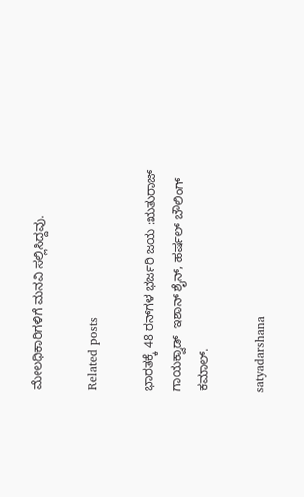ಮೇಲಧಿಕಾರಿಗಳಿಗೆ ಮನವಿ ಸಲ್ಲಿಸಿದ್ದವು.

Related posts

ಭಾರತಕ್ಕೆ 48 ರನ್‌ಗಳ ಭರ್ಜರಿ ಜಯ :ಋತುರಾಜ್‌ ಗಾಯಕ್ವಾಡ್‌  ಇಶಾನ್‌ ಶೈನ್‌, ಹರ್ಷಲ್‌ ಬೌಲಿಂಗ್‌ ಕಮಾಲ್‌.

satyadarshana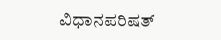ವಿಧಾನಪರಿಷತ್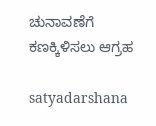ಚುನಾವಣೆಗೆ ಕಣಕ್ಕಿಳಿಸಲು ಆಗ್ರಹ

satyadarshana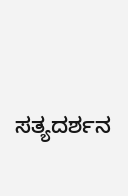ಸತ್ಯದರ್ಶನ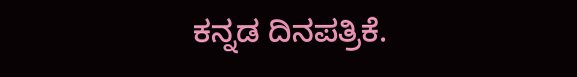ಕನ್ನಡ ದಿನಪತ್ರಿಕೆ.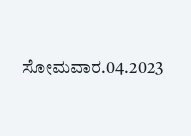ಸೋಮವಾರ.04.2023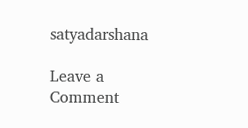satyadarshana

Leave a Comment